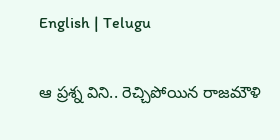English | Telugu

ఆ ప్ర‌శ్న విని.. రెచ్చిపోయిన రాజ‌మౌళి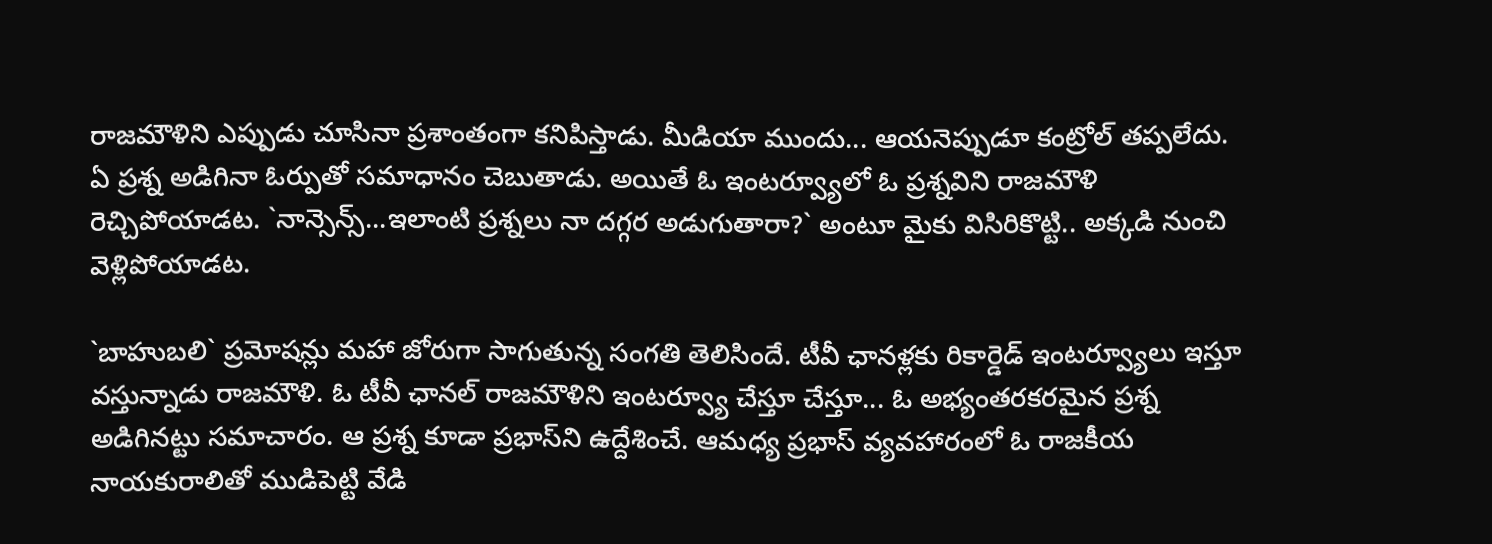రాజ‌మౌళిని ఎప్పుడు చూసినా ప్ర‌శాంతంగా క‌నిపిస్తాడు. మీడియా ముందు... ఆయ‌నెప్పుడూ కంట్రోల్ త‌ప్ప‌లేదు. ఏ ప్ర‌శ్న అడిగినా ఓర్పుతో స‌మాధానం చెబుతాడు. అయితే ఓ ఇంట‌ర్వ్యూలో ఓ ప్ర‌శ్న‌విని రాజ‌మౌళి రెచ్చిపోయాడ‌ట‌. `నాన్సెన్స్‌...ఇలాంటి ప్ర‌శ్న‌లు నా ద‌గ్గ‌ర అడుగుతారా?` అంటూ మైకు విసిరికొట్టి.. అక్క‌డి నుంచి వెళ్లిపోయాడ‌ట‌.

`బాహుబ‌లి` ప్ర‌మోష‌న్లు మ‌హా జోరుగా సాగుతున్న సంగ‌తి తెలిసిందే. టీవీ ఛాన‌ళ్ల‌కు రికార్డెడ్ ఇంట‌ర్వ్యూలు ఇస్తూ వ‌స్తున్నాడు రాజ‌మౌళి. ఓ టీవీ ఛాన‌ల్ రాజ‌మౌళిని ఇంట‌ర్వ్యూ చేస్తూ చేస్తూ... ఓ అభ్యంత‌ర‌క‌ర‌మైన ప్ర‌శ్న అడిగిన‌ట్టు స‌మాచారం. ఆ ప్ర‌శ్న కూడా ప్ర‌భాస్‌ని ఉద్దేశించే. ఆమ‌ధ్య ప్ర‌భాస్ వ్య‌వ‌హారంలో ఓ రాజ‌కీయ నాయ‌కురాలితో ముడిపెట్టి వేడి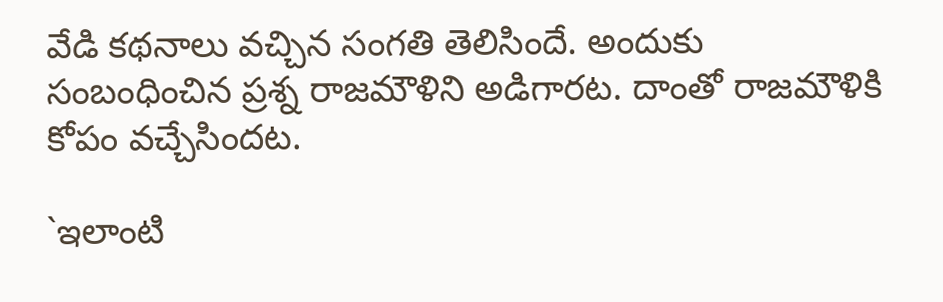వేడి క‌థ‌నాలు వ‌చ్చిన సంగ‌తి తెలిసిందే. అందుకు సంబంధించిన ప్ర‌శ్న రాజ‌మౌళిని అడిగార‌ట‌. దాంతో రాజ‌మౌళికి కోపం వ‌చ్చేసింద‌ట‌.

`ఇలాంటి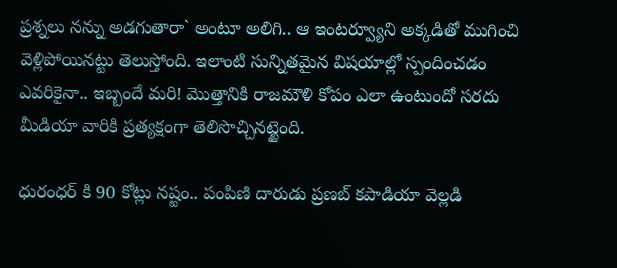ప్ర‌శ్న‌లు న‌న్ను అడ‌గుతారా` అంటూ అలిగి.. ఆ ఇంటర్వ్యూని అక్క‌డితో ముగించి వెళ్లిపోయిన‌ట్టు తెలుస్తోంది. ఇలాంటి సున్నిత‌మైన విష‌యాల్లో స్పందించ‌డం ఎవ‌రికైనా.. ఇబ్బందే మ‌రి! మొత్తానికి రాజ‌మౌళి కోపం ఎలా ఉంటుందో స‌ర‌దు మీడియా వారికి ప్ర‌త్య‌క్షంగా తెలిసొచ్చిన‌ట్టైంది.

ధురంధర్ కి 90 కోట్లు నష్టం.. పంపిణి దారుడు ప్రణబ్ కపాడియా వెల్లడి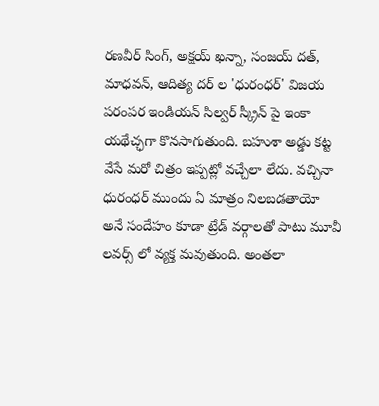రణవీర్ సింగ్, అక్షయ్ ఖన్నా, సంజయ్ దత్, మాధవన్, ఆదిత్య దర్ ల 'ధురంధర్' విజయ పరంపర ఇండియన్ సిల్వర్ స్క్రీన్ పై ఇంకా యథేచ్ఛగా కొనసాగుతుంది. బహుశా అడ్డు కట్ట వేసే మరో చిత్రం ఇప్పట్లో వచ్చేలా లేదు. వచ్చినా ధురంధర్ ముందు ఏ మాత్రం నిలబడతాయో అనే సందేహం కూడా ట్రేడ్ వర్గాలతో పాటు మూవీ లవర్స్ లో వ్యక్త మవుతుంది. అంతలా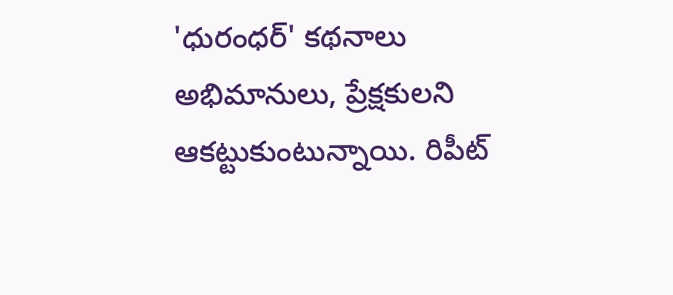'ధురంధర్' కథనాలు అభిమానులు, ప్రేక్షకులని ఆకట్టుకుంటున్నాయి. రిపీట్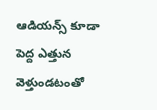ఆడియన్స్ కూడా పెద్ద ఎత్తున వెళ్తుండటంతో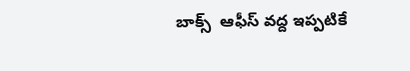బాక్స్  ఆఫీస్ వద్ద ఇప్పటికే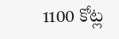1100 కోట్ల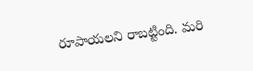రూపాయలని రాబట్టింది. మరి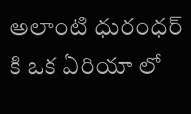అలాంటి ధురంధర్ కి ఒక ఏరియా లో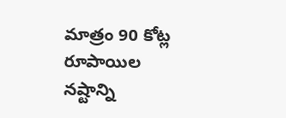మాత్రం 90 కోట్ల రూపాయిల నష్టాన్ని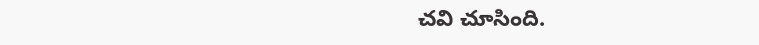చవి చూసింది.